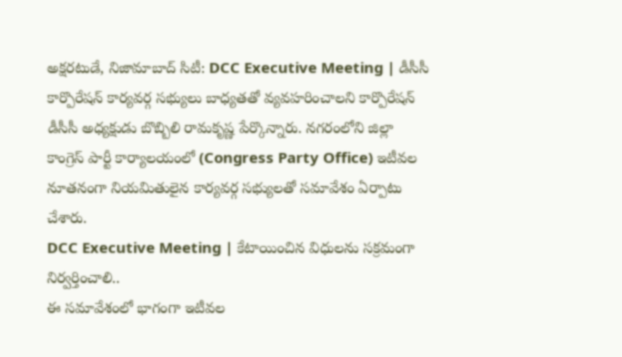అక్షరటుడే, నిజామాబాద్ సిటీ: DCC Executive Meeting | డీసీసీ కార్పొరేషన్ కార్యవర్గ సభ్యులు బాధ్యతతో వ్యవహరించాలని కార్పొరేషన్ డీసీసీ అధ్యక్షుడు బొబ్బిలి రామకృష్ణ పేర్కొన్నారు. నగరంలోని జిల్లా కాంగ్రెస్ పార్టీ కార్యాలయంలో (Congress Party Office) ఇటీవల నూతనంగా నియమితులైన కార్యవర్గ సభ్యులతో సమావేశం ఏర్పాటు చేశారు.
DCC Executive Meeting | కేటాయించిన విధులను సక్రమంగా నిర్వర్తించాలి..
ఈ సమావేశంలో భాగంగా ఇటీవల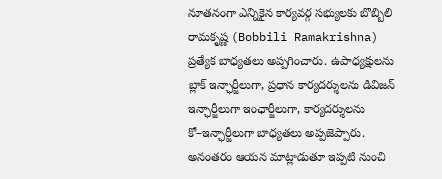నూతనంగా ఎన్నికైన కార్యవర్గ సభ్యులకు బొబ్బిలి రామకృష్ణ (Bobbili Ramakrishna) ప్రత్యేక బాధ్యతలు అప్పగించారు. ఉపాధ్యక్షులను బ్లాక్ ఇన్ఛార్జీలుగా, ప్రధాన కార్యదర్శులను డివిజన్ ఇన్ఛార్జీలుగా ఇంఛార్జీలుగా, కార్యదర్శులను కో–ఇన్ఛార్జీలుగా బాధ్యతలు అప్పజెప్పారు. అనంతరం ఆయన మాట్లాడుతూ ఇప్పటి నుంచి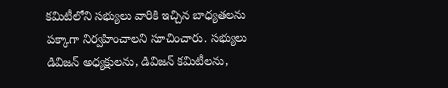కమిటీలోని సభ్యులు వారికి ఇచ్చిన బాధ్యతలను పక్కాగా నిర్వహించాలని సూచించారు. సభ్యులు డివిజన్ అధ్యక్షులను, డివిజన్ కమిటీలను,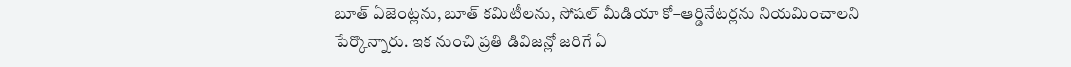బూత్ ఏజెంట్లను, బూత్ కమిటీలను, సోషల్ మీడియా కో–ఆర్డినేటర్లను నియమించాలని పేర్కొన్నారు. ఇక నుంచి ప్రతి డివిజన్లో జరిగే ఏ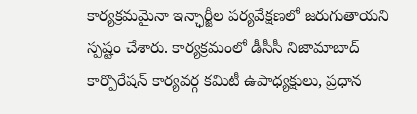కార్యక్రమమైనా ఇన్ఛార్జీల పర్యవేక్షణలో జరుగుతాయని స్పష్టం చేశారు. కార్యక్రమంలో డీసీసీ నిజామాబాద్ కార్పొరేషన్ కార్యవర్గ కమిటీ ఉపాధ్యక్షులు, ప్రధాన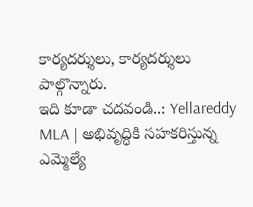కార్యదర్శులు, కార్యదర్శులు పాల్గొన్నారు.
ఇది కూడా చదవండి..: Yellareddy MLA | అభివృద్ధికి సహకరిస్తున్న ఎమ్మెల్యే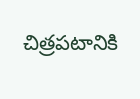చిత్రపటానికి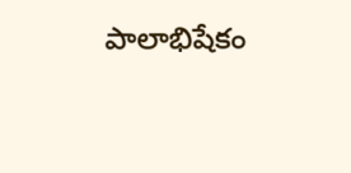పాలాభిషేకం